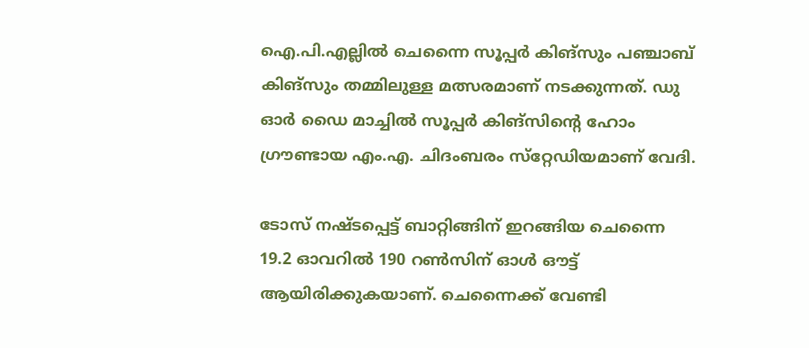ഐ.പി.എല്ലില്‍ ചെന്നൈ സൂപ്പര്‍ കിങ്‌സും പഞ്ചാബ് കിങ്‌സും തമ്മിലുള്ള മത്സരമാണ് നടക്കുന്നത്. ഡു ഓര്‍ ഡൈ മാച്ചില്‍ സൂപ്പര്‍ കിങ്‌സിന്റെ ഹോം ഗ്രൗണ്ടായ എം.എ. ചിദംബരം സ്‌റ്റേഡിയമാണ് വേദി.

ടോസ് നഷ്ടപ്പെട്ട് ബാറ്റിങ്ങിന് ഇറങ്ങിയ ചെന്നൈ 19.2 ഓവറില്‍ 190 റണ്‍സിന് ഓള്‍ ഔട്ട് ആയിരിക്കുകയാണ്. ചെന്നൈക്ക് വേണ്ടി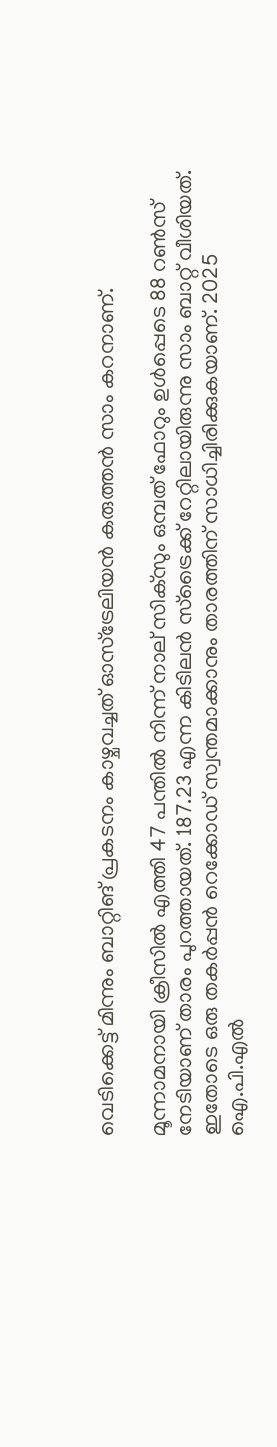വെടിക്കെട്ട് മിന്നും ബാറ്റിങ് പ്രകടനം കാഴ്ചവച്ചത് ഓസ്‌ട്രേലിയന്‍ കരുത്തന്‍ സാം കറനാണ്.

മൂന്നാമനായി ക്രീസില്‍ എത്തി 47 പന്തില്‍ നിന്ന് നാല് സിക്‌സും ഒമ്പത് ഫോറും ഉള്‍പ്പെടെ 88 റണ്‍സ് നേടിയാണ് താരം പുറത്തായത്. 187.23 എന്ന കിടിലന്‍ സ്‌ട്രൈക്ക് റേറ്റിലായിരുന്നു സാം ബാറ്റ് വീശിയത്. ഇതോടെ ഒരു തകര്‍പ്പന്‍ റെക്കോഡ് സ്വന്തമാക്കാനും താരത്തിന് സാധിച്ചിരിക്കുകയാണ്. 2025 ഐ.പി.എല്‍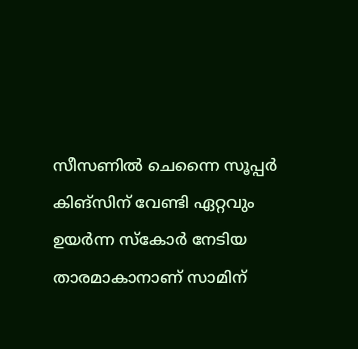സീസണില്‍ ചെന്നൈ സൂപ്പര്‍ കിങ്‌സിന് വേണ്ടി ഏറ്റവും ഉയര്‍ന്ന സ്‌കോര്‍ നേടിയ താരമാകാനാണ് സാമിന്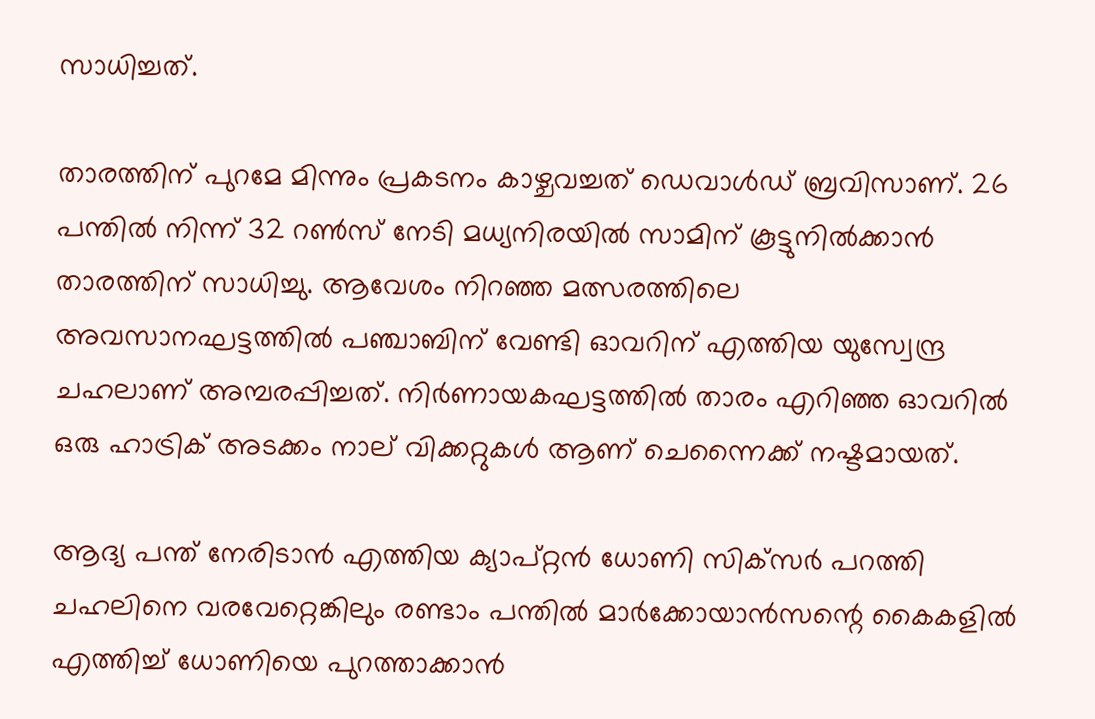സാധിച്ചത്.

താരത്തിന് പുറമേ മിന്നും പ്രകടനം കാഴ്ചവച്ചത് ഡെവാള്‍ഡ് ബ്രവിസാണ്. 26 പന്തില്‍ നിന്ന് 32 റണ്‍സ് നേടി മധ്യനിരയില്‍ സാമിന് കൂട്ടുനില്‍ക്കാന്‍ താരത്തിന് സാധിച്ചു. ആവേശം നിറഞ്ഞ മത്സരത്തിലെ അവസാനഘട്ടത്തില്‍ പഞ്ചാബിന് വേണ്ടി ഓവറിന് എത്തിയ യുസ്വേന്ദ്ര ചഹലാണ് അമ്പരപ്പിച്ചത്. നിര്‍ണായകഘട്ടത്തില്‍ താരം എറിഞ്ഞ ഓവറില്‍ ഒരു ഹാട്രിക് അടക്കം നാല് വിക്കറ്റുകള്‍ ആണ് ചെന്നൈക്ക് നഷ്ടമായത്.

ആദ്യ പന്ത് നേരിടാന്‍ എത്തിയ ക്യാപ്റ്റന്‍ ധോണി സിക്‌സര്‍ പറത്തി ചഹലിനെ വരവേറ്റെങ്കിലും രണ്ടാം പന്തില്‍ മാര്‍ക്കോയാന്‍സന്റെ കൈകളില്‍ എത്തിച്ച് ധോണിയെ പുറത്താക്കാന്‍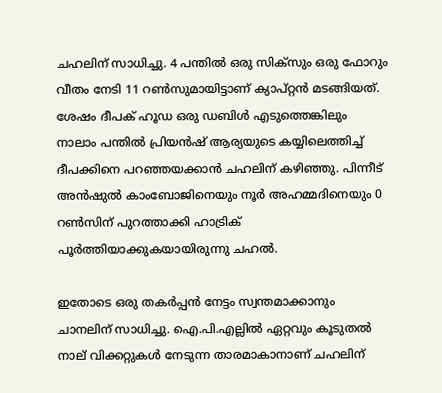ചഹലിന് സാധിച്ചു. 4 പന്തില്‍ ഒരു സിക്‌സും ഒരു ഫോറും വീതം നേടി 11 റണ്‍സുമായിട്ടാണ് ക്യാപ്റ്റന്‍ മടങ്ങിയത്. ശേഷം ദീപക് ഹൂഡ ഒരു ഡബിള്‍ എടുത്തെങ്കിലും നാലാം പന്തില്‍ പ്രിയന്‍ഷ് ആര്യയുടെ കയ്യിലെത്തിച്ച് ദീപക്കിനെ പറഞ്ഞയക്കാന്‍ ചഹലിന് കഴിഞ്ഞു. പിന്നീട് അന്‍ഷുല്‍ കാംബോജിനെയും നൂര്‍ അഹമ്മദിനെയും 0 റണ്‍സിന് പുറത്താക്കി ഹാട്രിക് പൂര്‍ത്തിയാക്കുകയായിരുന്നു ചഹല്‍.

ഇതോടെ ഒരു തകര്‍പ്പന്‍ നേട്ടം സ്വന്തമാക്കാനും ചാനലിന് സാധിച്ചു. ഐ.പി.എല്ലില്‍ ഏറ്റവും കൂടുതല്‍ നാല് വിക്കറ്റുകള്‍ നേടുന്ന താരമാകാനാണ് ചഹലിന്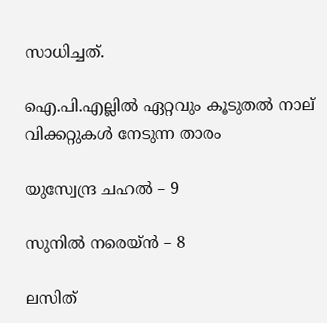സാധിച്ചത്.

ഐ.പി.എല്ലില്‍ ഏറ്റവും കൂടുതല്‍ നാല് വിക്കറ്റുകള്‍ നേടുന്ന താരം

യുസ്വേന്ദ്ര ചഹല്‍ – 9

സുനില്‍ നരെയ്ന്‍ – 8

ലസിത്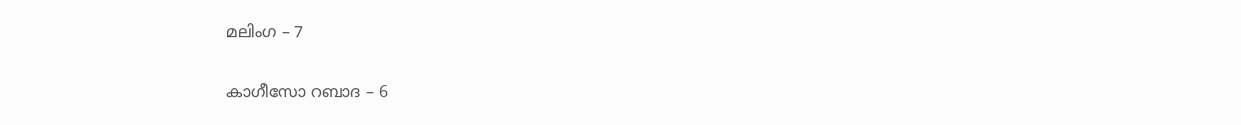മലിംഗ – 7

കാഗീസോ റബാദ – 6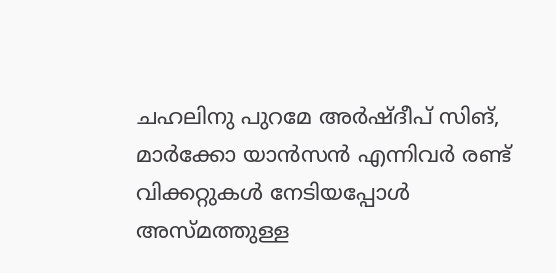ചഹലിനു പുറമേ അര്‍ഷ്ദീപ് സിങ്, മാര്‍ക്കോ യാന്‍സന്‍ എന്നിവര്‍ രണ്ട് വിക്കറ്റുകള്‍ നേടിയപ്പോള്‍ അസ്മത്തുള്ള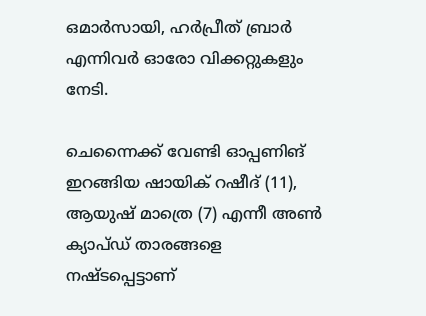ഒമാര്‍സായി, ഹര്‍പ്രീത് ബ്രാര്‍ എന്നിവര്‍ ഓരോ വിക്കറ്റുകളും നേടി.

ചെന്നൈക്ക് വേണ്ടി ഓപ്പണിങ് ഇറങ്ങിയ ഷായിക് റഷീദ് (11), ആയുഷ് മാത്രെ (7) എന്നീ അണ്‍ ക്യാപ്ഡ് താരങ്ങളെ നഷ്ടപ്പെട്ടാണ്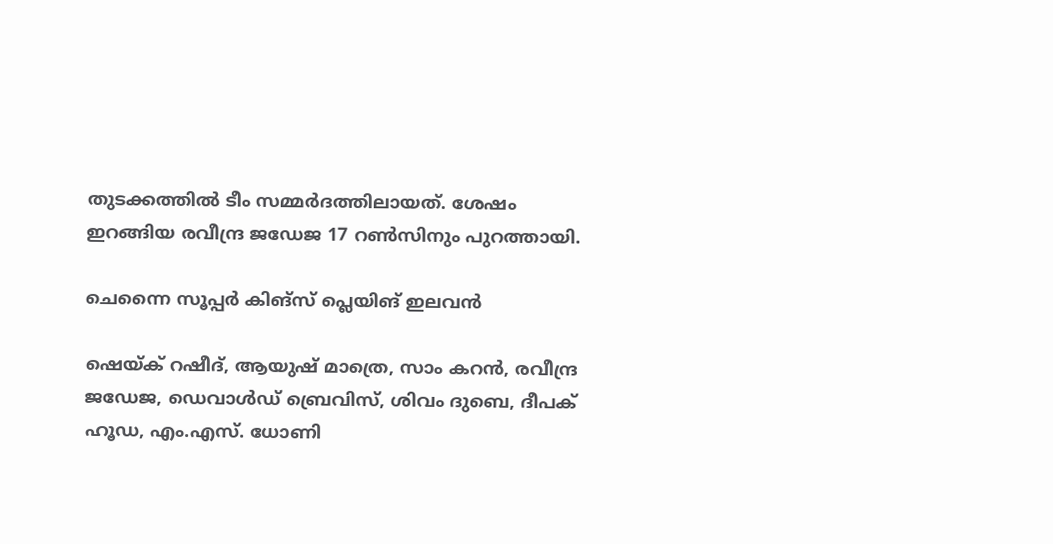തുടക്കത്തില്‍ ടീം സമ്മര്‍ദത്തിലായത്. ശേഷം ഇറങ്ങിയ രവീന്ദ്ര ജഡേജ 17 റണ്‍സിനും പുറത്തായി.

ചെന്നൈ സൂപ്പര്‍ കിങ്‌സ് പ്ലെയിങ് ഇലവന്‍

ഷെയ്ക് റഷീദ്, ആയുഷ് മാത്രെ, സാം കറന്‍, രവീന്ദ്ര ജഡേജ, ഡെവാള്‍ഡ് ബ്രെവിസ്, ശിവം ദുബെ, ദീപക് ഹൂഡ, എം.എസ്. ധോണി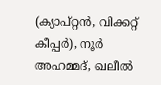(ക്യാപ്റ്റന്‍, വിക്കറ്റ് കീപ്പര്‍), നൂര്‍ അഹമ്മദ്, ഖലീല്‍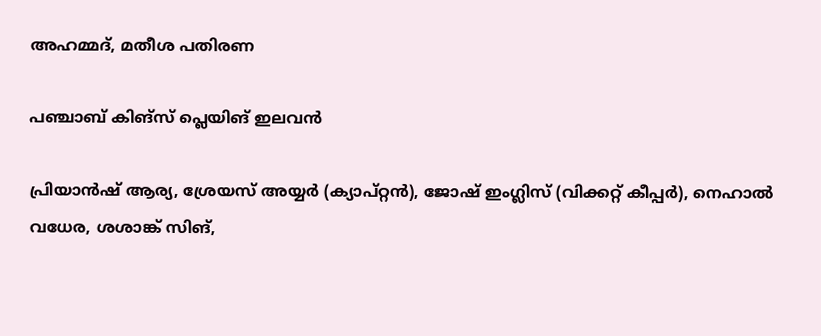അഹമ്മദ്, മതീശ പതിരണ

പഞ്ചാബ് കിങ്‌സ് പ്ലെയിങ് ഇലവന്‍

പ്രിയാന്‍ഷ് ആര്യ, ശ്രേയസ് അയ്യര്‍ (ക്യാപ്റ്റന്‍), ജോഷ് ഇംഗ്ലിസ് (വിക്കറ്റ് കീപ്പര്‍), നെഹാല്‍ വധേര, ശശാങ്ക് സിങ്,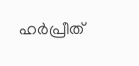ഹര്‍പ്രീത്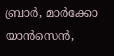ബ്രാര്‍, മാര്‍ക്കോ യാന്‍സെന്‍,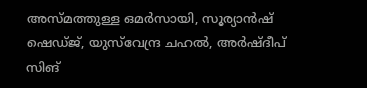അസ്മത്തുള്ള ഒമര്‍സായി, സൂര്യാന്‍ഷ് ഷെഡ്ജ്, യുസ്‌വേന്ദ്ര ചഹല്‍, അര്‍ഷ്ദീപ് സിങ്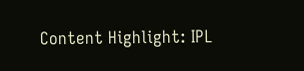Content Highlight: IPL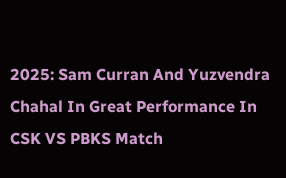2025: Sam Curran And Yuzvendra Chahal In Great Performance In CSK VS PBKS Match